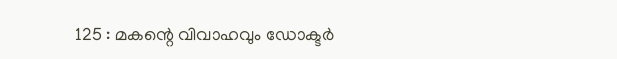125 : മകന്റെ വിവാഹവും ഡോക്ടര്‍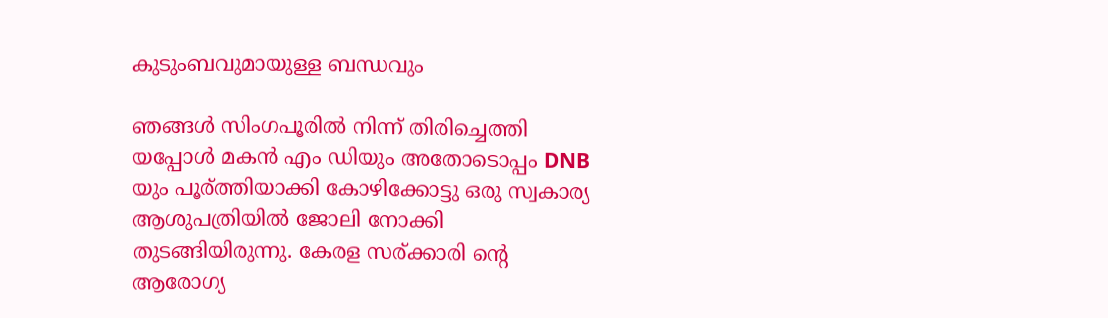കുടുംബവുമായുള്ള ബന്ധവും

ഞങ്ങള്‍ സിംഗപൂരില്‍ നിന്ന് തിരിച്ചെത്തി യപ്പോള്‍ മകന്‍ എം ഡിയും അതോടൊപ്പം DNB യും പൂര്ത്തിയാക്കി കോഴിക്കോട്ടു ഒരു സ്വകാര്യ ആശുപത്രിയില്‍ ജോലി നോക്കി തുടങ്ങിയിരുന്നു. കേരള സര്ക്കാരി ന്റെ ആരോഗ്യ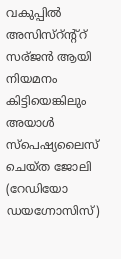വകുപ്പില്‍ അസിസ്റ്ന്റ്റ് സര്ജന്‍ ആയി നിയമനം കിട്ടിയെങ്കിലും അയാള്‍ സ്പെഷ്യലൈസ് ചെയ്ത ജോലി (റേഡിയോ ഡയഗ്നോസിസ്)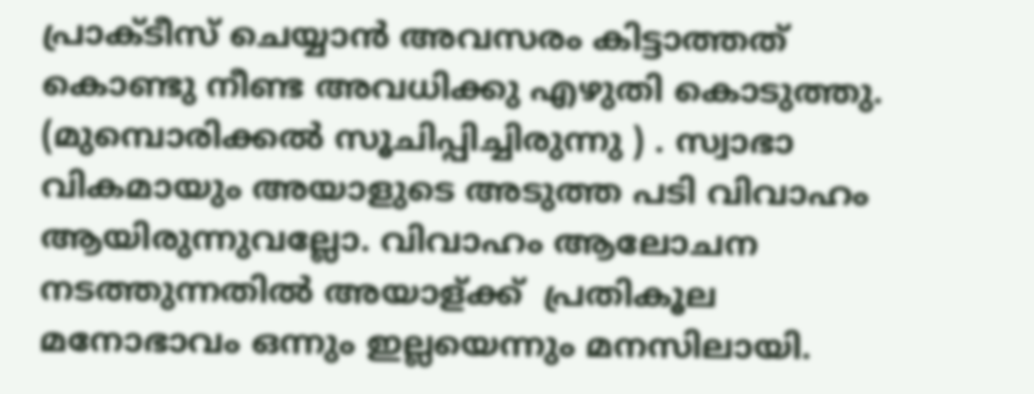പ്രാക്ടീസ് ചെയ്യാന്‍ അവസരം കിട്ടാത്തത് കൊണ്ടു നീണ്ട അവധിക്കു എഴുതി കൊടുത്തു. (മുമ്പൊരിക്കല്‍ സൂചിപ്പിച്ചിരുന്നു ) . സ്വാഭാ വികമായും അയാളുടെ അടുത്ത പടി വിവാഹം ആയിരുന്നുവല്ലോ. വിവാഹം ആലോചന നടത്തുന്നതില്‍ അയാള്ക്ക് ‌ പ്രതികൂല മനോഭാവം ഒന്നും ഇല്ലയെന്നും മനസിലായി.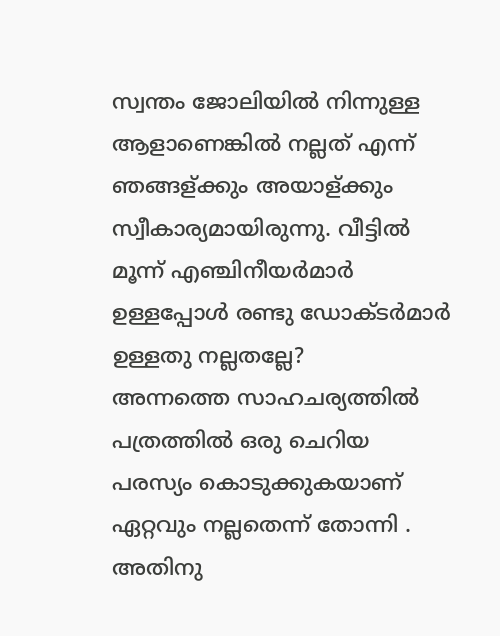സ്വന്തം ജോലിയില്‍ നിന്നുള്ള ആളാണെങ്കില്‍ നല്ലത് എന്ന് ഞങ്ങള്ക്കും അയാള്ക്കും സ്വീകാര്യമായിരുന്നു. വീട്ടിൽ മൂന്ന് എഞ്ചിനീയർമാർ ഉള്ളപ്പോൾ രണ്ടു ഡോക്ടർമാർ ഉള്ളതു നല്ലതല്ലേ?
അന്നത്തെ സാഹചര്യത്തില്‍ പത്രത്തില്‍ ഒരു ചെറിയ പരസ്യം കൊടുക്കുകയാണ് ഏറ്റവും നല്ലതെന്ന് തോന്നി . അതിനു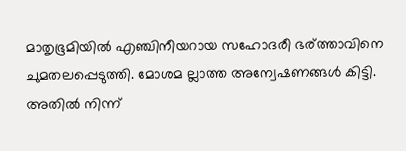മാതൃഭൂമിയില്‍ എഞ്ചിനീയറായ സഹോദരീ ഭര്ത്താവിനെ ചുമതലപ്പെടുത്തി. മോശമ ല്ലാത്ത അന്വേഷണങ്ങള്‍ കിട്ടി. അതില്‍ നിന്ന്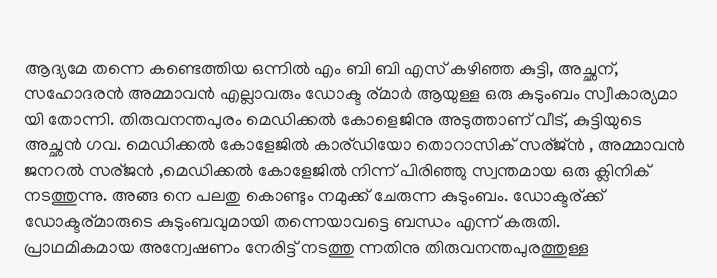ആദ്യമേ തന്നെ കണ്ടെത്തിയ ഒന്നില്‍ എം ബി ബി എസ് കഴിഞ്ഞ കുട്ടി, അച്ഛന്, സഹോദരന്‍ അമ്മാവന്‍ എല്ലാവരും ഡോക്ട ര്മാര്‍ ആയുള്ള ഒരു കുടുംബം സ്വീകാര്യമാ യി തോന്നി. തിരുവനന്തപുരം മെഡിക്കല്‍ കോളെജിനു അടുത്താണ് വീട്, കുട്ടിയുടെ അച്ഛന്‍ ഗവ. മെഡിക്കല്‍ കോളേജില്‍ കാര്ഡിയോ തൊറാസിക് സര്ജ്ന്‍ , അമ്മാവന്‍ ജനറല്‍ സര്ജന്‍ ,മെഡിക്കല്‍ കോളേജില്‍ നിന്ന് പിരിഞ്ഞു സ്വന്തമായ ഒരു ക്ലിനിക് നടത്തുന്നു. അങ്ങ നെ പലതു കൊണ്ടും നമുക്ക് ചേരുന്ന കുടുംബം. ഡോക്ടര്ക്ക് ഡോക്ടര്മാരുടെ കുടുംബവുമായി തന്നെയാവട്ടെ ബന്ധം എന്ന് കരുതി.
പ്രാഥമികമായ അന്വേഷണം നേരിട്ട് നടത്തു ന്നതിനു തിരുവനന്തപുരത്തുള്ള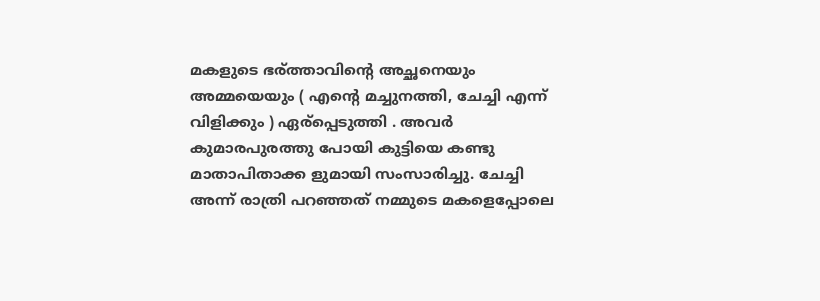മകളുടെ ഭര്ത്താവിന്റെ അച്ഛനെയും അമ്മയെയും ( എന്റെ മച്ചുനത്തി, ചേച്ചി എന്ന് വിളിക്കും ) ഏര്പ്പെടുത്തി . അവര്‍ കുമാരപുരത്തു പോയി കുട്ടിയെ കണ്ടു മാതാപിതാക്ക ളുമായി സംസാരിച്ചു. ചേച്ചി അന്ന് രാത്രി പറഞ്ഞത് നമ്മുടെ മകളെപ്പോലെ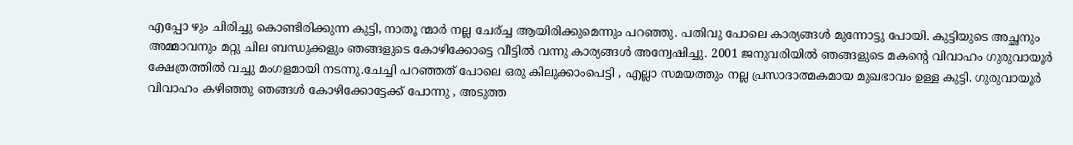എപ്പോ ഴും ചിരിച്ചു കൊണ്ടിരിക്കുന്ന കുട്ടി, നാതൂ ന്മാര്‍ നല്ല ചേര്ച്ച ആയിരിക്കുമെന്നും പറഞ്ഞു. പതിവു പോലെ കാര്യങ്ങള്‍ മുന്നോട്ടു പോയി. കുട്ടിയുടെ അച്ഛനും അമ്മാവനും മറ്റു ചില ബന്ധുക്കളും ഞങ്ങളുടെ കോഴിക്കോട്ടെ വീട്ടില്‍ വന്നു കാര്യങ്ങള്‍ അന്വേഷിച്ചു. 2001 ജനുവരിയില്‍ ഞങ്ങളുടെ മകന്റെ വിവാഹം ഗുരുവായൂര്‍ ക്ഷേത്രത്തില്‍ വച്ചു മംഗളമായി നടന്നു.ചേച്ചി പറഞ്ഞത് പോലെ ഒരു കിലുക്കാംപെട്ടി , എല്ലാ സമയത്തും നല്ല പ്രസാദാത്മകമായ മുഖഭാവം ഉള്ള കുട്ടി. ഗുരുവായൂര്‍ വിവാഹം കഴിഞ്ഞു ഞങ്ങള്‍ കോഴിക്കോട്ടേക്ക് പോന്നു , അടുത്ത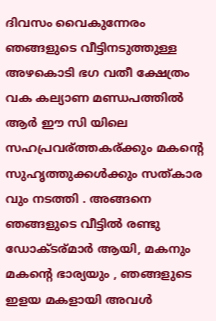ദിവസം വൈകുന്നേരം ഞങ്ങളുടെ വീട്ടിനടുത്തുള്ള അഴകൊടി ഭഗ വതീ ക്ഷേത്രം വക കല്യാണ മണ്ഡപത്തില്‍ ആര്‍ ഈ സി യിലെ സഹപ്രവര്ത്തകര്ക്കും മകന്റെ സുഹൃത്തുക്കള്‍ക്കും സത്കാര വും നടത്തി . അങ്ങനെ ഞങ്ങളുടെ വീട്ടില്‍ രണ്ടു ഡോക്ടര്മാര്‍ ആയി, മകനും മകന്റെ ഭാര്യയും , ഞങ്ങളുടെ ഇളയ മകളായി അവള്‍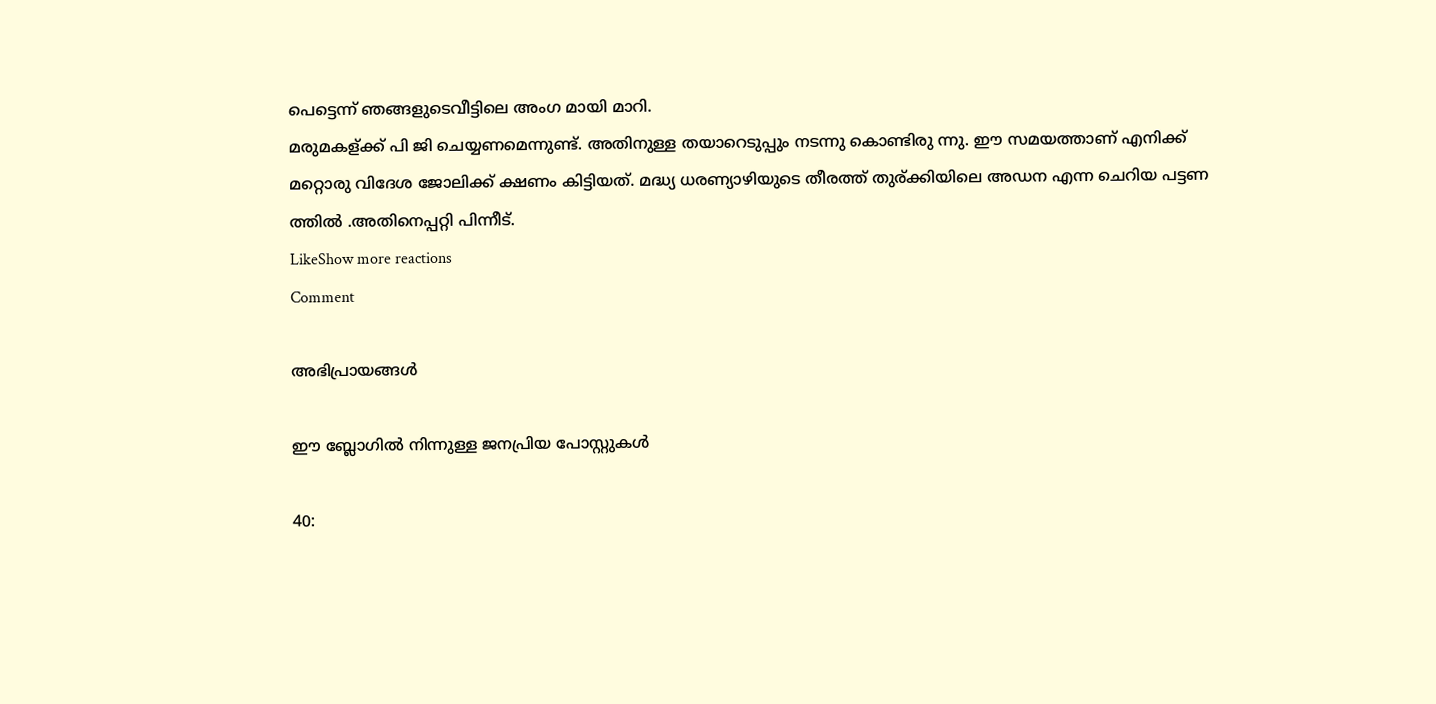പെട്ടെന്ന് ഞങ്ങളുടെവീട്ടിലെ അംഗ മായി മാറി.
മരുമകള്ക്ക് പി ജി ചെയ്യണമെന്നുണ്ട്. അതിനുള്ള തയാറെടുപ്പും നടന്നു കൊണ്ടിരു ന്നു. ഈ സമയത്താണ് എനിക്ക് മറ്റൊരു വിദേശ ജോലിക്ക് ക്ഷണം കിട്ടിയത്. മദ്ധ്യ ധരണ്യാഴിയുടെ തീരത്ത് തുര്ക്കിയിലെ അഡന എന്ന ചെറിയ പട്ടണ ത്തില്‍ .അതിനെപ്പറ്റി പിന്നീട്.
LikeShow more reactions
Comment

അഭിപ്രായങ്ങള്‍

ഈ ബ്ലോഗിൽ നിന്നുള്ള ജനപ്രിയ പോസ്റ്റുകള്‍‌

40: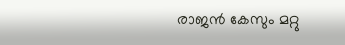രാജന്‍ കേസും മറ്റു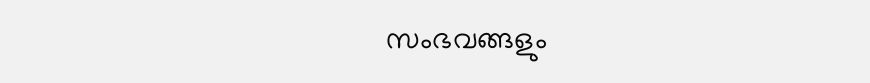സംഭവങ്ങളും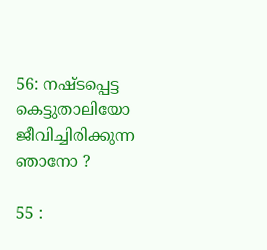56: നഷ്ടപ്പെട്ട കെട്ടുതാലിയോ ജീവിച്ചിരിക്കുന്ന ഞാനോ ?

55 :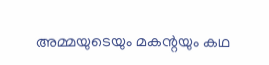അമ്മയുടെയും മകന്റയും കഥ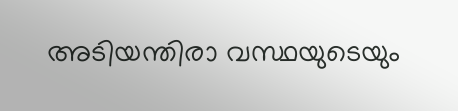അടിയന്തിരാ വസ്ഥയുടെയും